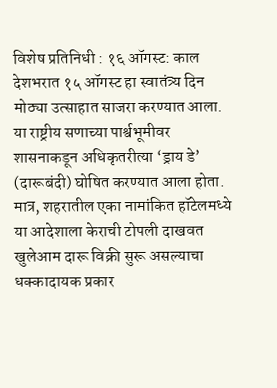विशेष प्रतिनिधी : १६ ऑगस्ट: काल देशभरात १५ ऑगस्ट हा स्वातंत्र्य दिन मोठ्या उत्साहात साजरा करण्यात आला. या राष्ट्रीय सणाच्या पार्श्वभूमीवर शासनाकडून अधिकृतरीत्या ‘ड्राय डे’ (दारूबंदी) घोषित करण्यात आला होता. मात्र, शहरातील एका नामांकित हॉटेलमध्ये या आदेशाला केराची टोपली दाखवत खुलेआम दारू विक्री सुरू असल्याचा धक्कादायक प्रकार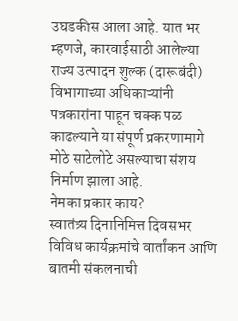उघडकीस आला आहे. यात भर म्हणजे, कारवाईसाठी आलेल्या राज्य उत्पादन शुल्क (दारूबंदी) विभागाच्या अधिकाऱ्यांनी पत्रकारांना पाहून चक्क पळ काढल्याने या संपूर्ण प्रकरणामागे मोठे साटेलोटे असल्याचा संशय निर्माण झाला आहे.
नेमका प्रकार काय?
स्वातंत्र्य दिनानिमित्त दिवसभर विविध कार्यक्रमांचे वार्तांकन आणि बातमी संकलनाची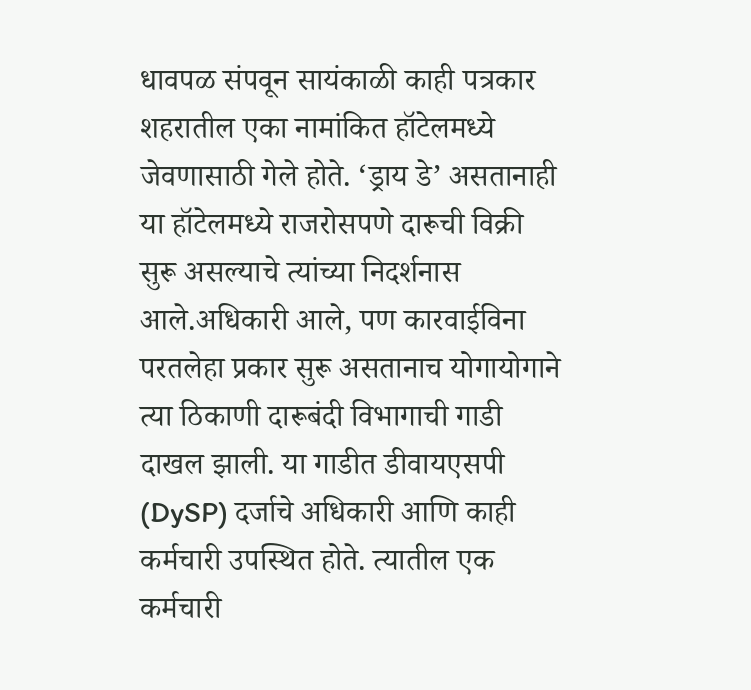धावपळ संपवून सायंकाळी काही पत्रकार शहरातील एका नामांकित हॉटेलमध्ये जेवणासाठी गेले होते. ‘ड्राय डे’ असतानाही या हॉटेलमध्ये राजरोसपणे दारूची विक्री सुरू असल्याचे त्यांच्या निदर्शनास आले.अधिकारी आले, पण कारवाईविना परतलेहा प्रकार सुरू असतानाच योगायोगाने त्या ठिकाणी दारूबंदी विभागाची गाडी दाखल झाली. या गाडीत डीवायएसपी (DySP) दर्जाचे अधिकारी आणि काही कर्मचारी उपस्थित होते. त्यातील एक कर्मचारी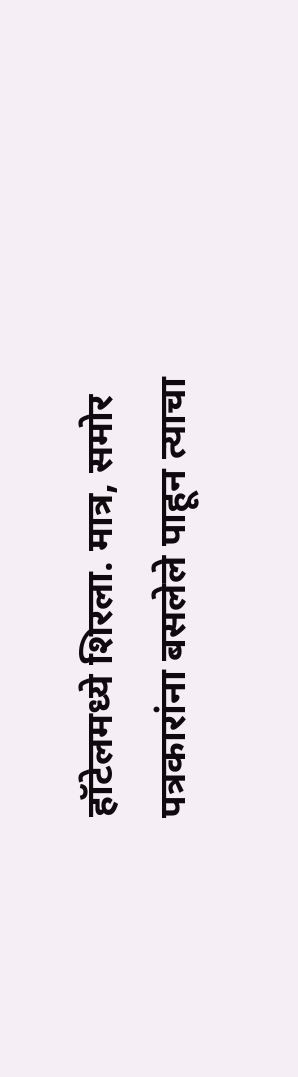हॉटेलमध्ये शिरला. मात्र, समोर पत्रकारांना बसलेले पाहून त्याचा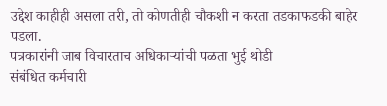उद्देश काहीही असला तरी, तो कोणतीही चौकशी न करता तडकाफडकी बाहेर पडला.
पत्रकारांनी जाब विचारताच अधिकाऱ्यांची पळता भुई थोडी
संबंधित कर्मचारी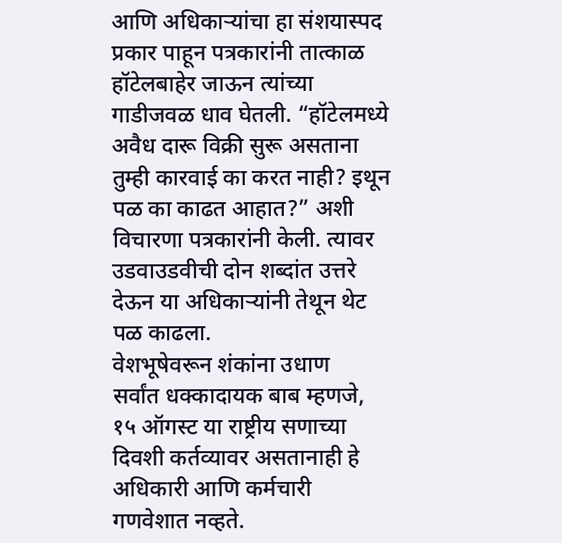आणि अधिकाऱ्यांचा हा संशयास्पद प्रकार पाहून पत्रकारांनी तात्काळ हॉटेलबाहेर जाऊन त्यांच्या गाडीजवळ धाव घेतली. “हॉटेलमध्ये अवैध दारू विक्री सुरू असताना तुम्ही कारवाई का करत नाही? इथून पळ का काढत आहात?” अशी विचारणा पत्रकारांनी केली. त्यावर उडवाउडवीची दोन शब्दांत उत्तरे देऊन या अधिकाऱ्यांनी तेथून थेट पळ काढला.
वेशभूषेवरून शंकांना उधाण
सर्वांत धक्कादायक बाब म्हणजे, १५ ऑगस्ट या राष्ट्रीय सणाच्या दिवशी कर्तव्यावर असतानाही हे अधिकारी आणि कर्मचारी गणवेशात नव्हते.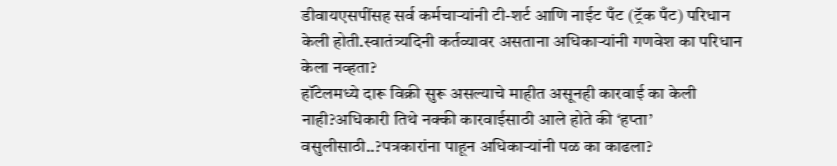डीवायएसपींसह सर्व कर्मचाऱ्यांनी टी-शर्ट आणि नाईट पँट (ट्रॅक पँट) परिधान केली होती.स्वातंत्र्यदिनी कर्तव्यावर असताना अधिकाऱ्यांनी गणवेश का परिधान केला नव्हता?
हॉटेलमध्ये दारू विक्री सुरू असल्याचे माहीत असूनही कारवाई का केली नाही?अधिकारी तिथे नक्की कारवाईसाठी आले होते की ‘हप्ता’ वसुलीसाठी..?पत्रकारांना पाहून अधिकाऱ्यांनी पळ का काढला?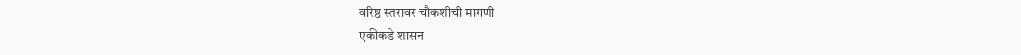वरिष्ठ स्तरावर चौकशीची मागणी
एकीकडे शासन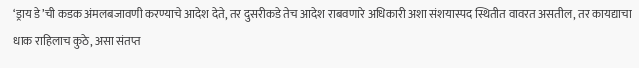‘ड्राय डे’ची कडक अंमलबजावणी करण्याचे आदेश देते, तर दुसरीकडे तेच आदेश राबवणारे अधिकारी अशा संशयास्पद स्थितीत वावरत असतील, तर कायद्याचा धाक राहिलाच कुठे, असा संतप्त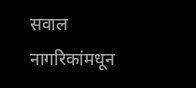सवाल नागरिकांमधून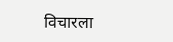विचारला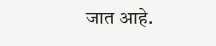जात आहे.